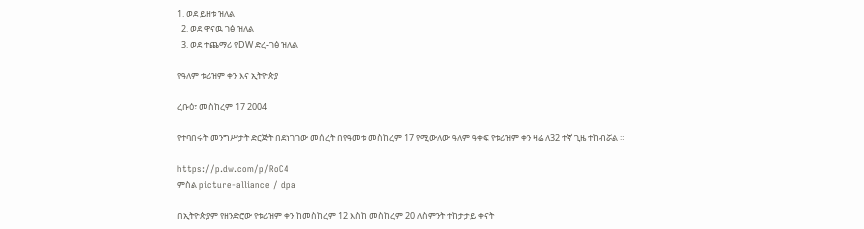1. ወደ ይዘቱ ዝለል
  2. ወደ ዋናዉ ገፅ ዝለል
  3. ወደ ተጨማሪ የDW ድረ-ገፅ ዝለል

የዓለም ቱሪዝም ቀን እና ኢትዮጵያ

ረቡዕ፣ መስከረም 17 2004

የተባበሩት መንግሥታት ድርጅት በደነገገው መሰረት በየዓመቱ መስከረም 17 የሚውለው ዓለም ዓቀፍ የቱሪዝም ቀን ዛሬ ለ32 ተኛ ጊዜ ተከብሯል ።

https://p.dw.com/p/RoC4
ምስል picture-alliance / dpa

በኢትዮጵያም የዘንድሮው የቱሪዝም ቀን ከመስከረም 12 እስከ መስከረም 20 ለስምንት ተከታታይ ቀናት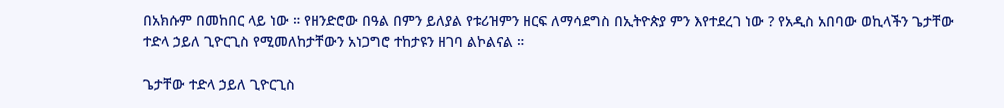በአክሱም በመከበር ላይ ነው ። የዘንድሮው በዓል በምን ይለያል የቱሪዝምን ዘርፍ ለማሳደግስ በኢትዮጵያ ምን እየተደረገ ነው ? የአዲስ አበባው ወኪላችን ጌታቸው ተድላ ኃይለ ጊዮርጊስ የሚመለከታቸውን አነጋግሮ ተከታዩን ዘገባ ልኮልናል ።

ጌታቸው ተድላ ኃይለ ጊዮርጊስ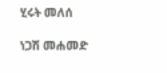ሂሩት መለሰ

ነጋሽ መሐመድ